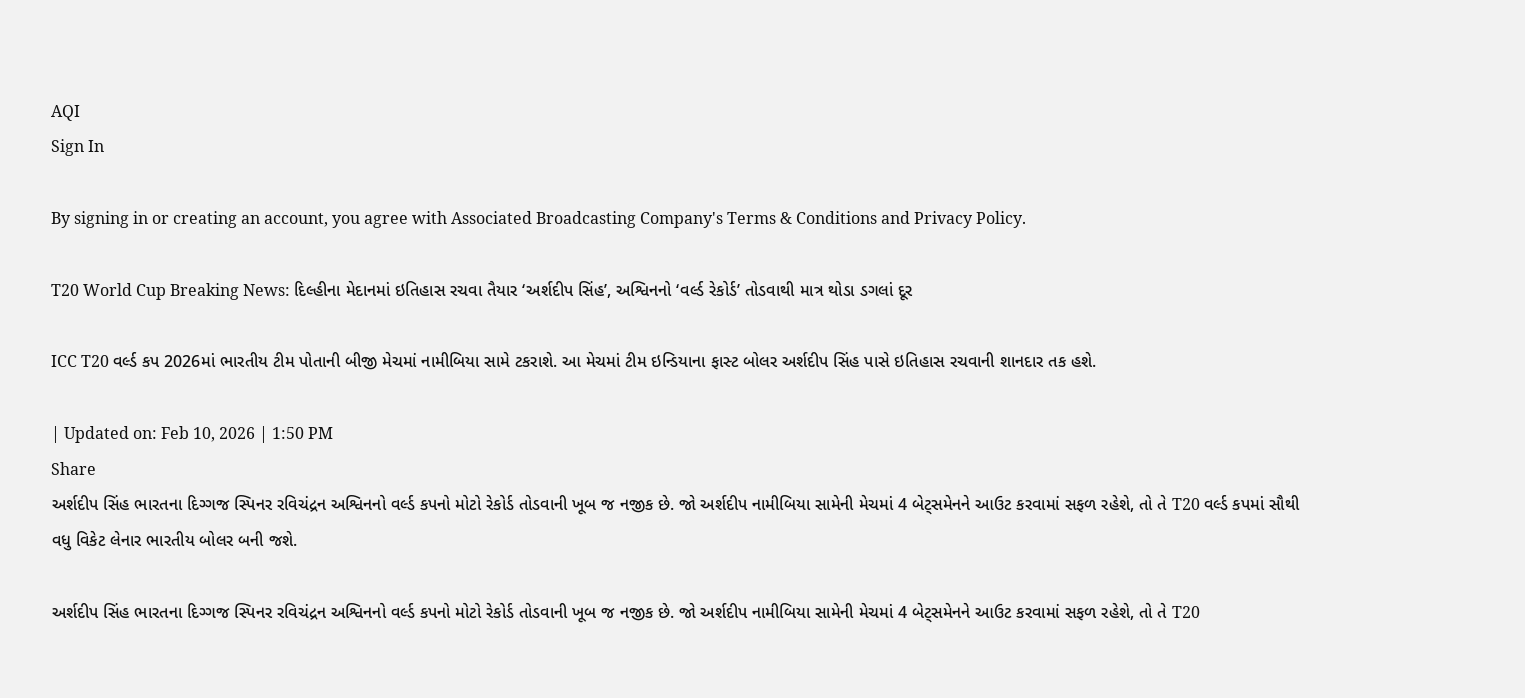AQI
Sign In

By signing in or creating an account, you agree with Associated Broadcasting Company's Terms & Conditions and Privacy Policy.

T20 World Cup Breaking News: દિલ્હીના મેદાનમાં ઇતિહાસ રચવા તૈયાર ‘અર્શદીપ સિંહ’, અશ્વિનનો ‘વર્લ્ડ રેકોર્ડ’ તોડવાથી માત્ર થોડા ડગલાં દૂર

ICC T20 વર્લ્ડ કપ 2026માં ભારતીય ટીમ પોતાની બીજી મેચમાં નામીબિયા સામે ટકરાશે. આ મેચમાં ટીમ ઇન્ડિયાના ફાસ્ટ બોલર અર્શદીપ સિંહ પાસે ઇતિહાસ રચવાની શાનદાર તક હશે.

| Updated on: Feb 10, 2026 | 1:50 PM
Share
અર્શદીપ સિંહ ભારતના દિગ્ગજ સ્પિનર રવિચંદ્રન અશ્વિનનો વર્લ્ડ કપનો મોટો રેકોર્ડ તોડવાની ખૂબ જ નજીક છે. જો અર્શદીપ નામીબિયા સામેની મેચમાં 4 બેટ્સમેનને આઉટ કરવામાં સફળ રહેશે, તો તે T20 વર્લ્ડ કપમાં સૌથી વધુ વિકેટ લેનાર ભારતીય બોલર બની જશે.

અર્શદીપ સિંહ ભારતના દિગ્ગજ સ્પિનર રવિચંદ્રન અશ્વિનનો વર્લ્ડ કપનો મોટો રેકોર્ડ તોડવાની ખૂબ જ નજીક છે. જો અર્શદીપ નામીબિયા સામેની મેચમાં 4 બેટ્સમેનને આઉટ કરવામાં સફળ રહેશે, તો તે T20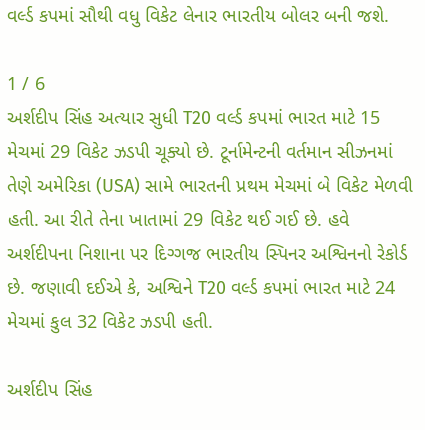વર્લ્ડ કપમાં સૌથી વધુ વિકેટ લેનાર ભારતીય બોલર બની જશે.

1 / 6
અર્શદીપ સિંહ અત્યાર સુધી T20 વર્લ્ડ કપમાં ભારત માટે 15 મેચમાં 29 વિકેટ ઝડપી ચૂક્યો છે. ટૂર્નામેન્ટની વર્તમાન સીઝનમાં તેણે અમેરિકા (USA) સામે ભારતની પ્રથમ મેચમાં બે વિકેટ મેળવી હતી. આ રીતે તેના ખાતામાં 29 વિકેટ થઈ ગઈ છે. હવે અર્શદીપના નિશાના પર દિગ્ગજ ભારતીય સ્પિનર અશ્વિનનો રેકોર્ડ છે. જણાવી દઈએ કે, અશ્વિને T20 વર્લ્ડ કપમાં ભારત માટે 24 મેચમાં કુલ 32 વિકેટ ઝડપી હતી.

અર્શદીપ સિંહ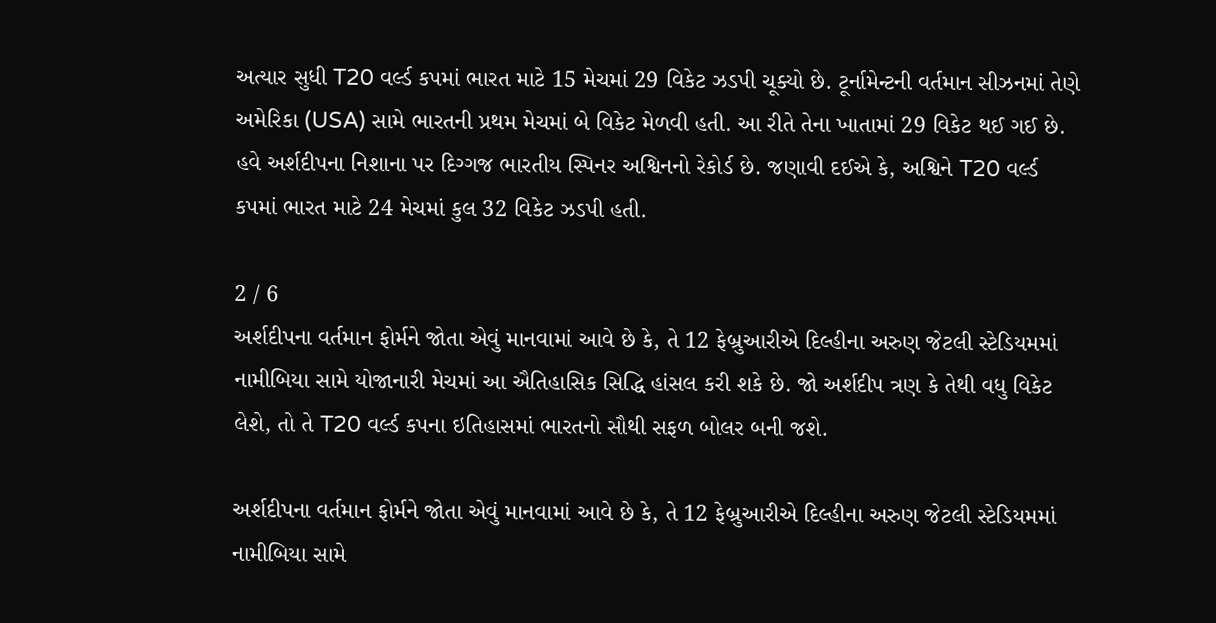અત્યાર સુધી T20 વર્લ્ડ કપમાં ભારત માટે 15 મેચમાં 29 વિકેટ ઝડપી ચૂક્યો છે. ટૂર્નામેન્ટની વર્તમાન સીઝનમાં તેણે અમેરિકા (USA) સામે ભારતની પ્રથમ મેચમાં બે વિકેટ મેળવી હતી. આ રીતે તેના ખાતામાં 29 વિકેટ થઈ ગઈ છે. હવે અર્શદીપના નિશાના પર દિગ્ગજ ભારતીય સ્પિનર અશ્વિનનો રેકોર્ડ છે. જણાવી દઈએ કે, અશ્વિને T20 વર્લ્ડ કપમાં ભારત માટે 24 મેચમાં કુલ 32 વિકેટ ઝડપી હતી.

2 / 6
અર્શદીપના વર્તમાન ફોર્મને જોતા એવું માનવામાં આવે છે કે, તે 12 ફેબ્રુઆરીએ દિલ્હીના અરુણ જેટલી સ્ટેડિયમમાં નામીબિયા સામે યોજાનારી મેચમાં આ ઐતિહાસિક સિદ્ધિ હાંસલ કરી શકે છે. જો અર્શદીપ ત્રણ કે તેથી વધુ વિકેટ લેશે, તો તે T20 વર્લ્ડ કપના ઇતિહાસમાં ભારતનો સૌથી સફળ બોલર બની જશે.

અર્શદીપના વર્તમાન ફોર્મને જોતા એવું માનવામાં આવે છે કે, તે 12 ફેબ્રુઆરીએ દિલ્હીના અરુણ જેટલી સ્ટેડિયમમાં નામીબિયા સામે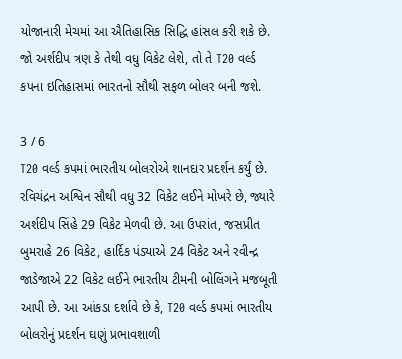યોજાનારી મેચમાં આ ઐતિહાસિક સિદ્ધિ હાંસલ કરી શકે છે. જો અર્શદીપ ત્રણ કે તેથી વધુ વિકેટ લેશે, તો તે T20 વર્લ્ડ કપના ઇતિહાસમાં ભારતનો સૌથી સફળ બોલર બની જશે.

3 / 6
T20 વર્લ્ડ કપમાં ભારતીય બોલરોએ શાનદાર પ્રદર્શન કર્યું છે. રવિચંદ્રન અશ્વિન સૌથી વધુ 32 વિકેટ લઈને મોખરે છે, જ્યારે અર્શદીપ સિંહે 29 વિકેટ મેળવી છે. આ ઉપરાંત, જસપ્રીત બુમરાહે 26 વિકેટ, હાર્દિક પંડ્યાએ 24 વિકેટ અને રવીન્દ્ર જાડેજાએ 22 વિકેટ લઈને ભારતીય ટીમની બોલિંગને મજબૂતી આપી છે. આ આંકડા દર્શાવે છે કે, T20 વર્લ્ડ કપમાં ભારતીય બોલરોનું પ્રદર્શન ઘણું પ્રભાવશાળી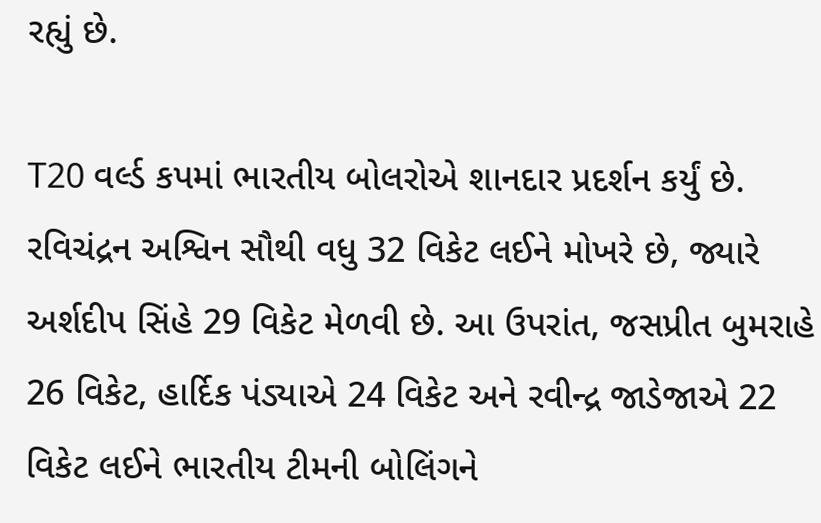રહ્યું છે.

T20 વર્લ્ડ કપમાં ભારતીય બોલરોએ શાનદાર પ્રદર્શન કર્યું છે. રવિચંદ્રન અશ્વિન સૌથી વધુ 32 વિકેટ લઈને મોખરે છે, જ્યારે અર્શદીપ સિંહે 29 વિકેટ મેળવી છે. આ ઉપરાંત, જસપ્રીત બુમરાહે 26 વિકેટ, હાર્દિક પંડ્યાએ 24 વિકેટ અને રવીન્દ્ર જાડેજાએ 22 વિકેટ લઈને ભારતીય ટીમની બોલિંગને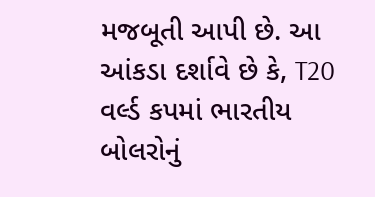મજબૂતી આપી છે. આ આંકડા દર્શાવે છે કે, T20 વર્લ્ડ કપમાં ભારતીય બોલરોનું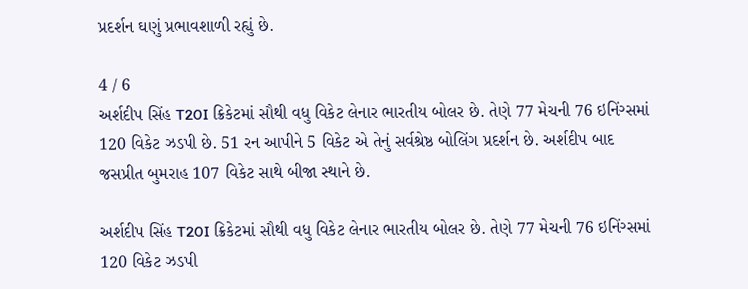પ્રદર્શન ઘણું પ્રભાવશાળી રહ્યું છે.

4 / 6
અર્શદીપ સિંહ T20I ક્રિકેટમાં સૌથી વધુ વિકેટ લેનાર ભારતીય બોલર છે. તેણે 77 મેચની 76 ઇનિંગ્સમાં 120 વિકેટ ઝડપી છે. 51 રન આપીને 5 વિકેટ એ તેનું સર્વશ્રેષ્ઠ બોલિંગ પ્રદર્શન છે. અર્શદીપ બાદ જસપ્રીત બુમરાહ 107 વિકેટ સાથે બીજા સ્થાને છે.

અર્શદીપ સિંહ T20I ક્રિકેટમાં સૌથી વધુ વિકેટ લેનાર ભારતીય બોલર છે. તેણે 77 મેચની 76 ઇનિંગ્સમાં 120 વિકેટ ઝડપી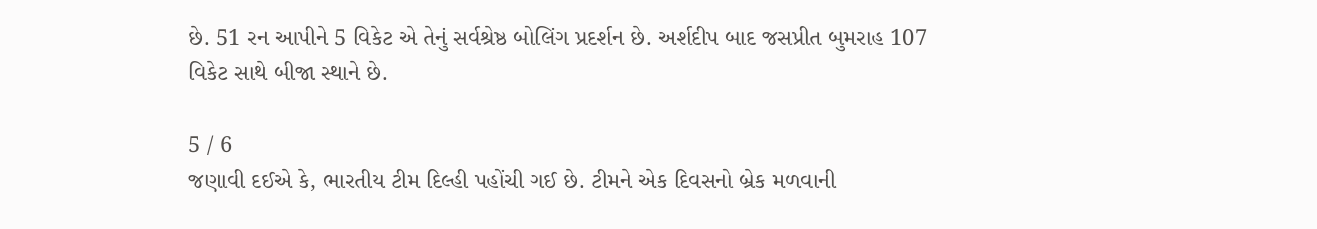છે. 51 રન આપીને 5 વિકેટ એ તેનું સર્વશ્રેષ્ઠ બોલિંગ પ્રદર્શન છે. અર્શદીપ બાદ જસપ્રીત બુમરાહ 107 વિકેટ સાથે બીજા સ્થાને છે.

5 / 6
જણાવી દઈએ કે, ભારતીય ટીમ દિલ્હી પહોંચી ગઈ છે. ટીમને એક દિવસનો બ્રેક મળવાની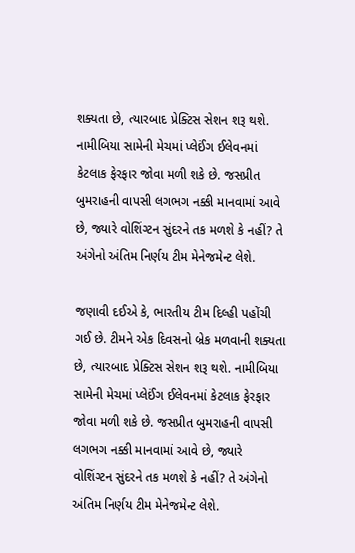શક્યતા છે, ત્યારબાદ પ્રેક્ટિસ સેશન શરૂ થશે. નામીબિયા સામેની મેચમાં પ્લેઈંગ ઈલેવનમાં કેટલાક ફેરફાર જોવા મળી શકે છે. જસપ્રીત બુમરાહની વાપસી લગભગ નક્કી માનવામાં આવે છે, જ્યારે વોશિંગ્ટન સુંદરને તક મળશે કે નહીં? તે અંગેનો અંતિમ નિર્ણય ટીમ મેનેજમેન્ટ લેશે.

જણાવી દઈએ કે, ભારતીય ટીમ દિલ્હી પહોંચી ગઈ છે. ટીમને એક દિવસનો બ્રેક મળવાની શક્યતા છે, ત્યારબાદ પ્રેક્ટિસ સેશન શરૂ થશે. નામીબિયા સામેની મેચમાં પ્લેઈંગ ઈલેવનમાં કેટલાક ફેરફાર જોવા મળી શકે છે. જસપ્રીત બુમરાહની વાપસી લગભગ નક્કી માનવામાં આવે છે, જ્યારે વોશિંગ્ટન સુંદરને તક મળશે કે નહીં? તે અંગેનો અંતિમ નિર્ણય ટીમ મેનેજમેન્ટ લેશે.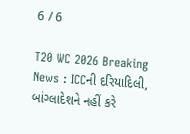6 / 6

T20 WC 2026 Breaking News : ICCની દરિયાદિલી, બાંગ્લાદેશને નહીં કરે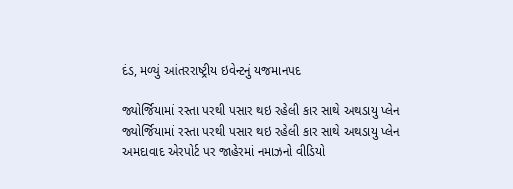દંડ, મળ્યું આંતરરાષ્ટ્રીય ઇવેન્ટનું યજમાનપદ

જ્યોર્જિયામાં રસ્તા પરથી પસાર થઇ રહેલી કાર સાથે અથડાયુ પ્લેન
જ્યોર્જિયામાં રસ્તા પરથી પસાર થઇ રહેલી કાર સાથે અથડાયુ પ્લેન
અમદાવાદ એરપોર્ટ પર જાહેરમાં નમાઝનો વીડિયો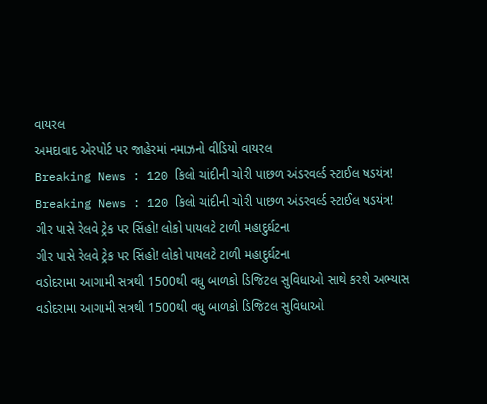વાયરલ
અમદાવાદ એરપોર્ટ પર જાહેરમાં નમાઝનો વીડિયો વાયરલ
Breaking News : 120 કિલો ચાંદીની ચોરી પાછળ અંડરવર્લ્ડ સ્ટાઈલ ષડયંત્ર!
Breaking News : 120 કિલો ચાંદીની ચોરી પાછળ અંડરવર્લ્ડ સ્ટાઈલ ષડયંત્ર!
ગીર પાસે રેલવે ટ્રેક પર સિંહો! લોકો પાયલટે ટાળી મહાદુર્ઘટના
ગીર પાસે રેલવે ટ્રેક પર સિંહો! લોકો પાયલટે ટાળી મહાદુર્ઘટના
વડોદરામા આગામી સત્રથી 1500થી વધુ બાળકો ડિજિટલ સુવિધાઓ સાથે કરશે અભ્યાસ
વડોદરામા આગામી સત્રથી 1500થી વધુ બાળકો ડિજિટલ સુવિધાઓ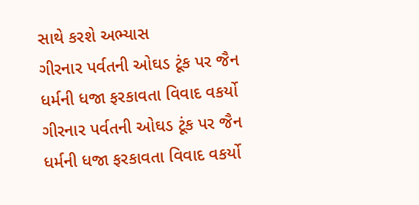સાથે કરશે અભ્યાસ
ગીરનાર પર્વતની ઓઘડ ટૂંક પર જૈન ધર્મની ધજા ફરકાવતા વિવાદ વકર્યો
ગીરનાર પર્વતની ઓઘડ ટૂંક પર જૈન ધર્મની ધજા ફરકાવતા વિવાદ વકર્યો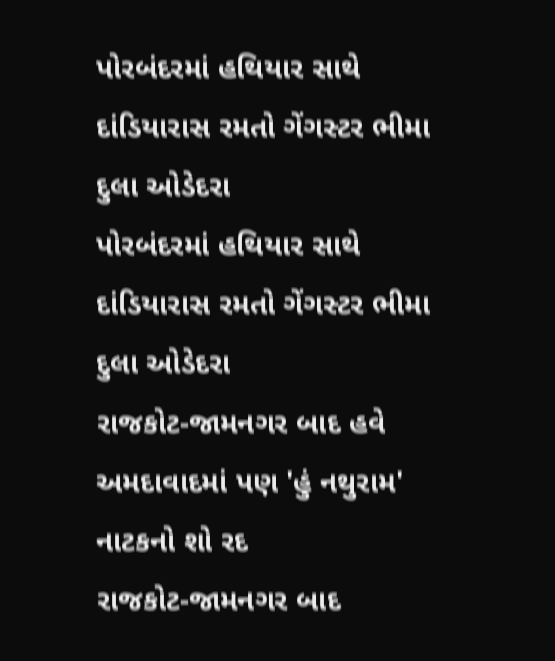પોરબંદરમાં હથિયાર સાથે દાંડિયારાસ રમતો ગેંગસ્ટર ભીમા દુલા ઓડેદરા
પોરબંદરમાં હથિયાર સાથે દાંડિયારાસ રમતો ગેંગસ્ટર ભીમા દુલા ઓડેદરા
રાજકોટ-જામનગર બાદ હવે અમદાવાદમાં પણ 'હું નથુરામ' નાટકનો શો રદ
રાજકોટ-જામનગર બાદ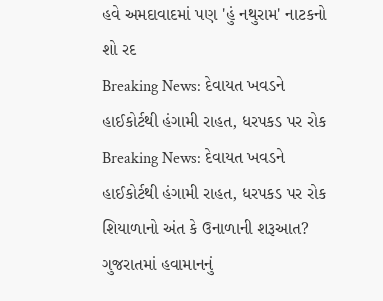હવે અમદાવાદમાં પણ 'હું નથુરામ' નાટકનો શો રદ
Breaking News: દેવાયત ખવડને હાઈકોર્ટથી હંગામી રાહત, ધરપકડ પર રોક
Breaking News: દેવાયત ખવડને હાઈકોર્ટથી હંગામી રાહત, ધરપકડ પર રોક
શિયાળાનો અંત કે ઉનાળાની શરૂઆત? ગુજરાતમાં હવામાનનું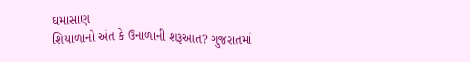ઘમાસાણ
શિયાળાનો અંત કે ઉનાળાની શરૂઆત? ગુજરાતમાં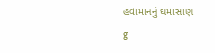હવામાનનું ઘમાસાણ
g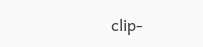clip-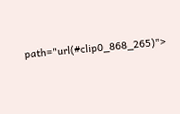path="url(#clip0_868_265)">